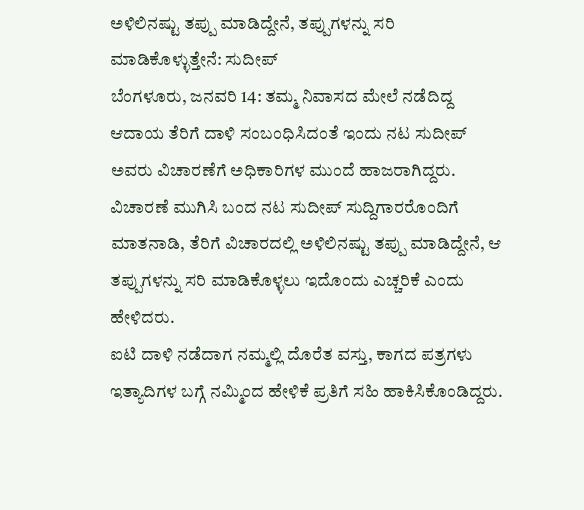ಅಳಿಲಿನಷ್ಟು ತಪ್ಪು ಮಾಡಿದ್ದೇನೆ, ತಪ್ಪುಗಳನ್ನು ಸರಿ ಮಾಡಿಕೊಳ್ಳುತ್ತೇನೆ: ಸುದೀಪ್
ಬೆಂಗಳೂರು, ಜನವರಿ 14: ತಮ್ಮ ನಿವಾಸದ ಮೇಲೆ ನಡೆದಿದ್ದ ಆದಾಯ ತೆರಿಗೆ ದಾಳಿ ಸಂಬಂಧಿಸಿದಂತೆ ಇಂದು ನಟ ಸುದೀಪ್ ಅವರು ವಿಚಾರಣೆಗೆ ಅಧಿಕಾರಿಗಳ ಮುಂದೆ ಹಾಜರಾಗಿದ್ದರು.
ವಿಚಾರಣೆ ಮುಗಿಸಿ ಬಂದ ನಟ ಸುದೀಪ್ ಸುದ್ದಿಗಾರರೊಂದಿಗೆ ಮಾತನಾಡಿ, ತೆರಿಗೆ ವಿಚಾರದಲ್ಲಿ ಅಳಿಲಿನಷ್ಟು ತಪ್ಪು ಮಾಡಿದ್ದೇನೆ, ಆ ತಪ್ಪುಗಳನ್ನು ಸರಿ ಮಾಡಿಕೊಳ್ಳಲು ಇದೊಂದು ಎಚ್ಚರಿಕೆ ಎಂದು ಹೇಳಿದರು.
ಐಟಿ ದಾಳಿ ನಡೆದಾಗ ನಮ್ಮಲ್ಲಿ ದೊರೆತ ವಸ್ತು, ಕಾಗದ ಪತ್ರಗಳು ಇತ್ಯಾದಿಗಳ ಬಗ್ಗೆ ನಮ್ಮಿಂದ ಹೇಳಿಕೆ ಪ್ರತಿಗೆ ಸಹಿ ಹಾಕಿಸಿಕೊಂಡಿದ್ದರು.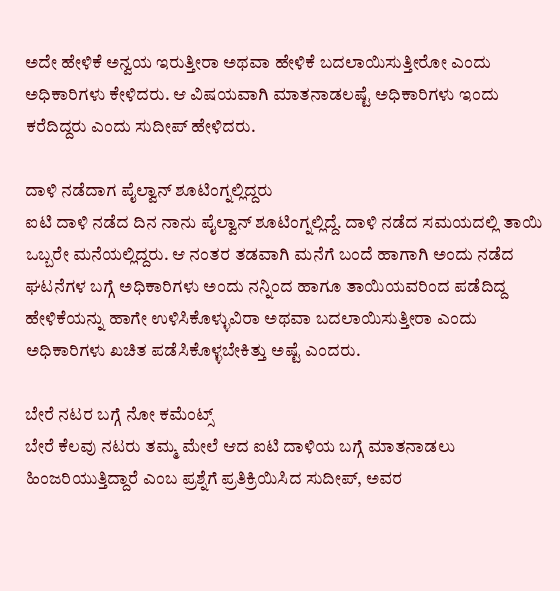ಅದೇ ಹೇಳಿಕೆ ಅನ್ವಯ ಇರುತ್ತೀರಾ ಅಥವಾ ಹೇಳಿಕೆ ಬದಲಾಯಿಸುತ್ತೀರೋ ಎಂದು ಅಧಿಕಾರಿಗಳು ಕೇಳಿದರು. ಆ ವಿಷಯವಾಗಿ ಮಾತನಾಡಲಷ್ಟೆ ಅಧಿಕಾರಿಗಳು ಇಂದು ಕರೆದಿದ್ದರು ಎಂದು ಸುದೀಪ್ ಹೇಳಿದರು.

ದಾಳಿ ನಡೆದಾಗ ಪೈಲ್ವಾನ್ ಶೂಟಿಂಗ್ನಲ್ಲಿದ್ದರು
ಐಟಿ ದಾಳಿ ನಡೆದ ದಿನ ನಾನು ಪೈಲ್ವಾನ್ ಶೂಟಿಂಗ್ನಲ್ಲಿದ್ದೆ. ದಾಳಿ ನಡೆದ ಸಮಯದಲ್ಲಿ ತಾಯಿ ಒಬ್ಬರೇ ಮನೆಯಲ್ಲಿದ್ದರು. ಆ ನಂತರ ತಡವಾಗಿ ಮನೆಗೆ ಬಂದೆ ಹಾಗಾಗಿ ಅಂದು ನಡೆದ ಘಟನೆಗಳ ಬಗ್ಗೆ ಅಧಿಕಾರಿಗಳು ಅಂದು ನನ್ನಿಂದ ಹಾಗೂ ತಾಯಿಯವರಿಂದ ಪಡೆದಿದ್ದ ಹೇಳಿಕೆಯನ್ನು ಹಾಗೇ ಉಳಿಸಿಕೊಳ್ಳುವಿರಾ ಅಥವಾ ಬದಲಾಯಿಸುತ್ತೀರಾ ಎಂದು ಅಧಿಕಾರಿಗಳು ಖಚಿತ ಪಡೆಸಿಕೊಳ್ಳಬೇಕಿತ್ತು ಅಷ್ಟೆ ಎಂದರು.

ಬೇರೆ ನಟರ ಬಗ್ಗೆ ನೋ ಕಮೆಂಟ್ಸ್
ಬೇರೆ ಕೆಲವು ನಟರು ತಮ್ಮ ಮೇಲೆ ಆದ ಐಟಿ ದಾಳಿಯ ಬಗ್ಗೆ ಮಾತನಾಡಲು ಹಿಂಜರಿಯುತ್ತಿದ್ದಾರೆ ಎಂಬ ಪ್ರಶ್ನೆಗೆ ಪ್ರತಿಕ್ರಿಯಿಸಿದ ಸುದೀಪ್, ಅವರ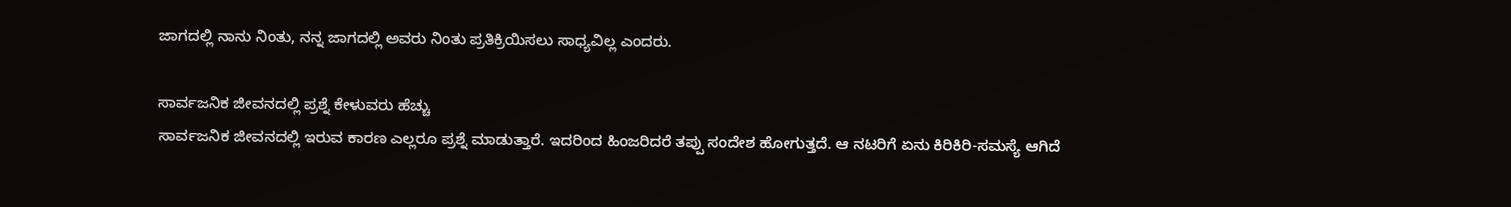ಜಾಗದಲ್ಲಿ ನಾನು ನಿಂತು, ನನ್ನ ಜಾಗದಲ್ಲಿ ಅವರು ನಿಂತು ಪ್ರತಿಕ್ರಿಯಿಸಲು ಸಾಧ್ಯವಿಲ್ಲ ಎಂದರು.

ಸಾರ್ವಜನಿಕ ಜೀವನದಲ್ಲಿ ಪ್ರಶ್ನೆ ಕೇಳುವರು ಹೆಚ್ಚು
ಸಾರ್ವಜನಿಕ ಜೀವನದಲ್ಲಿ ಇರುವ ಕಾರಣ ಎಲ್ಲರೂ ಪ್ರಶ್ನೆ ಮಾಡುತ್ತಾರೆ. ಇದರಿಂದ ಹಿಂಜರಿದರೆ ತಪ್ಪು ಸಂದೇಶ ಹೋಗುತ್ತದೆ. ಆ ನಟರಿಗೆ ಏನು ಕಿರಿಕಿರಿ-ಸಮಸ್ಯೆ ಆಗಿದೆ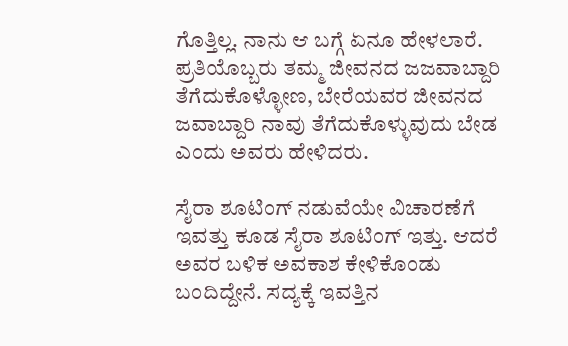ಗೊತ್ತಿಲ್ಲ. ನಾನು ಆ ಬಗ್ಗೆ ಏನೂ ಹೇಳಲಾರೆ. ಪ್ರತಿಯೊಬ್ಬರು ತಮ್ಮ ಜೀವನದ ಜಜವಾಬ್ದಾರಿ ತೆಗೆದುಕೊಳ್ಳೋಣ, ಬೇರೆಯವರ ಜೀವನದ ಜವಾಬ್ದಾರಿ ನಾವು ತೆಗೆದುಕೊಳ್ಳುವುದು ಬೇಡ ಎಂದು ಅವರು ಹೇಳಿದರು.

ಸೈರಾ ಶೂಟಿಂಗ್ ನಡುವೆಯೇ ವಿಚಾರಣೆಗೆ
ಇವತ್ತು ಕೂಡ ಸೈರಾ ಶೂಟಿಂಗ್ ಇತ್ತು. ಆದರೆ ಅವರ ಬಳಿಕ ಅವಕಾಶ ಕೇಳಿಕೊಂಡು ಬಂದಿದ್ದೇನೆ. ಸದ್ಯಕ್ಕೆ ಇವತ್ತಿನ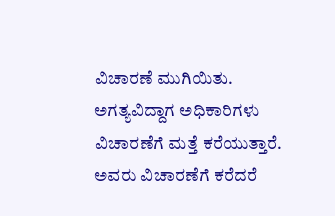ವಿಚಾರಣೆ ಮುಗಿಯಿತು. ಅಗತ್ಯವಿದ್ದಾಗ ಅಧಿಕಾರಿಗಳು ವಿಚಾರಣೆಗೆ ಮತ್ತೆ ಕರೆಯುತ್ತಾರೆ. ಅವರು ವಿಚಾರಣೆಗೆ ಕರೆದರೆ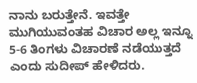ನಾನು ಬರುತ್ತೇನೆ. ಇವತ್ತೇ ಮುಗಿಯುವಂತಹ ವಿಚಾರ ಅಲ್ಲ ಇನ್ನೂ 5-6 ತಿಂಗಳು ವಿಚಾರಣೆ ನಡೆಯುತ್ತದೆ ಎಂದು ಸುದೀಪ್ ಹೇಳಿದರು.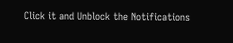Click it and Unblock the Notifications